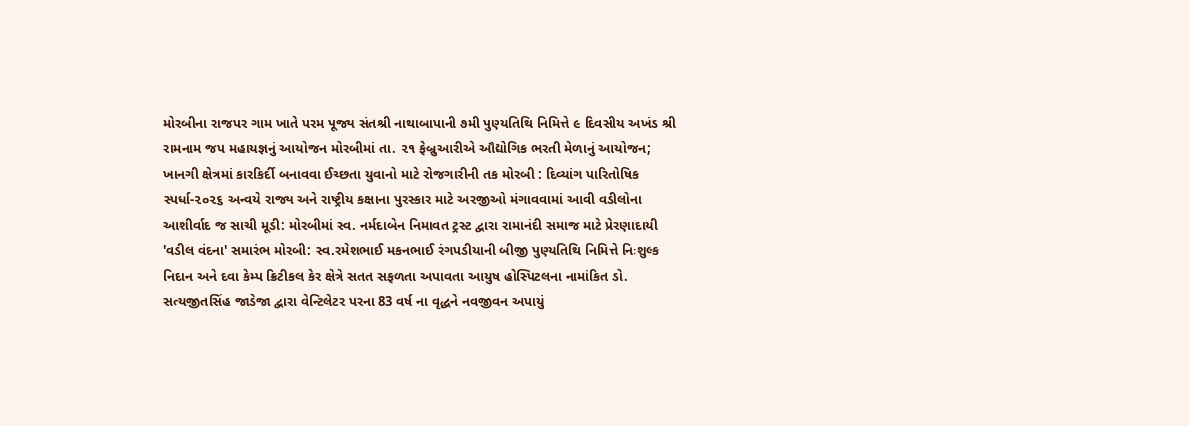મોરબીના રાજપર ગામ ખાતે પરમ પૂજ્ય સંતશ્રી નાથાબાપાની ૭મી પુણ્યતિથિ નિમિત્તે ૯ દિવસીય અખંડ શ્રી રામનામ જપ મહાયજ્ઞનું આયોજન મોરબીમાં તા. ૨૧ ફેબ્રુઆરીએ ઔદ્યોગિક ભરતી મેળાનું આયોજન; ખાનગી ક્ષેત્રમાં કારકિર્દી બનાવવા ઈચ્છતા યુવાનો માટે રોજગારીની તક મોરબી : દિવ્યાંગ પારિતોષિક સ્પર્ધા-૨૦૨૬ અન્વયે રાજ્ય અને રાષ્ટ્રીય કક્ષાના પુરસ્કાર માટે અરજીઓ મંગાવવામાં આવી વડીલોના આશીર્વાદ જ સાચી મૂડી: મોરબીમાં સ્વ. નર્મદાબેન નિમાવત ટ્રસ્ટ દ્વારા રામાનંદી સમાજ માટે પ્રેરણાદાયી 'વડીલ વંદના' સમારંભ મોરબી: સ્વ.રમેશભાઈ મકનભાઈ રંગપડીયાની બીજી પુણ્યતિથિ નિમિત્તે નિઃશુલ્ક નિદાન અને દવા કેમ્પ ક્રિટીકલ કેર ક્ષેત્રે સતત સફળતા અપાવતા આયુષ હોસ્પિટલના નામાંકિત ડો. સત્યજીતસિંહ જાડેજા દ્વારા વેન્ટિલેટર પરના 83 વર્ષ ના વૃદ્ધને નવજીવન અપાયું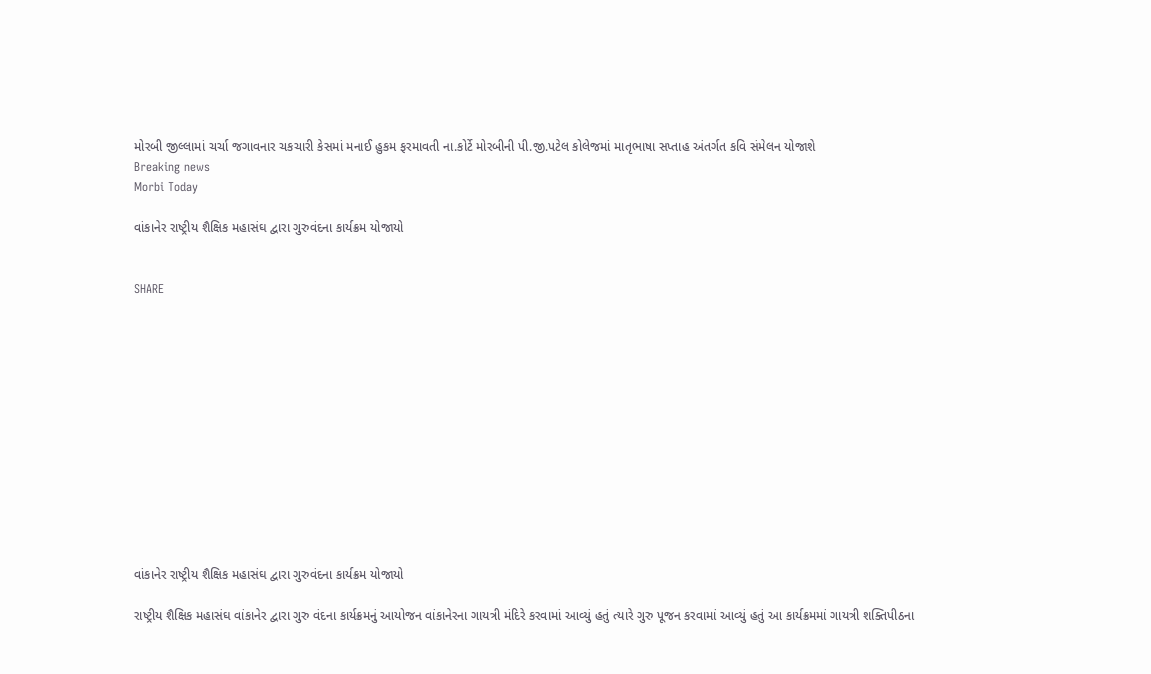મોરબી જીલ્લામાં ચર્ચા જગાવનાર ચકચારી કેસમાં મનાઈ હુકમ ફરમાવતી ના.કોર્ટે મોરબીની પી.જી.પટેલ કોલેજમાં માતૃભાષા સપ્તાહ અંતર્ગત કવિ સંમેલન યોજાશે
Breaking news
Morbi Today

વાંકાનેર રાષ્ટ્રીય શૈક્ષિક મહાસંઘ દ્વારા ગુરુવંદના કાર્યક્રમ યોજાયો


SHARE













વાંકાનેર રાષ્ટ્રીય શૈક્ષિક મહાસંઘ દ્વારા ગુરુવંદના કાર્યક્રમ યોજાયો

રાષ્ટ્રીય શૈક્ષિક મહાસંઘ વાંકાનેર દ્વારા ગુરુ વંદના કાર્યક્રમનું આયોજન વાંકાનેરના ગાયત્રી મંદિરે કરવામાં આવ્યું હતું ત્યારે ગુરુ પૂજન કરવામાં આવ્યું હતું આ કાર્યક્રમમાં ગાયત્રી શક્તિપીઠના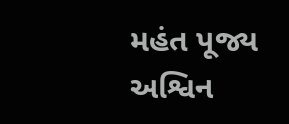મહંત પૂજ્ય અશ્વિન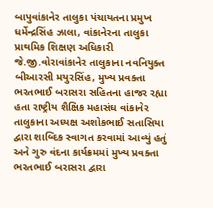બાપુવાંકાનેર તાલુકા પંચાયતના પ્રમુખ ધર્મેન્દ્રસિંહ ઝાલા, વાંકાનેરના તાલુકા પ્રાથમિક શિક્ષણ અધિકારી જે.જી.વોરાવાંકાનેર તાલુકાના નવનિયુક્ત બીઆરસી મયુરસિંહ, મુખ્ય પ્રવક્તા ભરતભાઈ બરાસરા સહિતના હાજર રહ્યા હતા રાષ્ટ્રીય શૈક્ષિક મહાસંઘ વાંકાનેર તાલુકાના અધ્યક્ષ અશોકભાઈ સતાસિયા દ્વારા શાબ્દિક સ્વાગત કરવામાં આવ્યું હતું અને ગુરુ વંદના કાર્યક્રમમાં મુખ્ય પ્રવક્તા ભરતભાઈ બરાસરા દ્વારા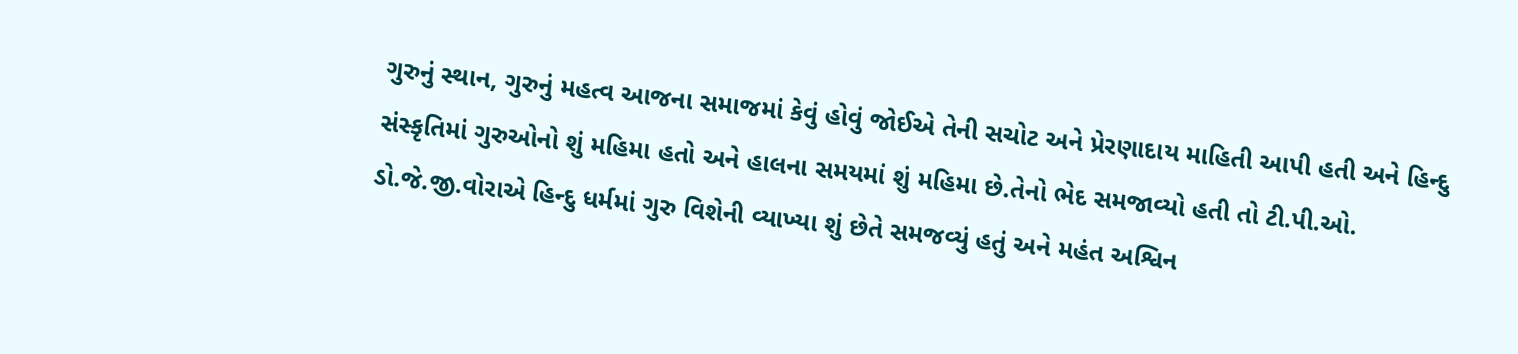ગુરુનું સ્થાન, ગુરુનું મહત્વ આજના સમાજમાં કેવું હોવું જોઈએ તેની સચોટ અને પ્રેરણાદાય માહિતી આપી હતી અને હિન્દુ સંસ્કૃતિમાં ગુરુઓનો શું મહિમા હતો અને હાલના સમયમાં શું મહિમા છે.તેનો ભેદ સમજાવ્યો હતી તો ટી.પી.ઓ. ડો.જે.જી.વોરાએ હિન્દુ ધર્મમાં ગુરુ વિશેની વ્યાખ્યા શું છેતે સમજવ્યું હતું અને મહંત અશ્વિન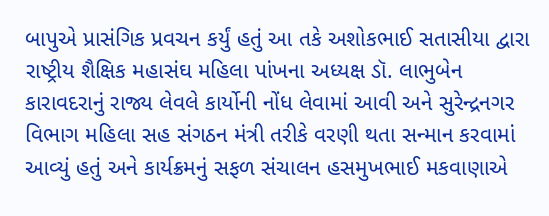બાપુએ પ્રાસંગિક પ્રવચન કર્યું હતું આ તકે અશોકભાઈ સતાસીયા દ્વારા રાષ્ટ્રીય શૈક્ષિક મહાસંઘ મહિલા પાંખના અધ્યક્ષ ડૉ. લાભુબેન કારાવદરાનું રાજ્ય લેવલે કાર્યોની નોંધ લેવામાં આવી અને સુરેન્દ્રનગર વિભાગ મહિલા સહ સંગઠન મંત્રી તરીકે વરણી થતા સન્માન કરવામાં આવ્યું હતું અને કાર્યક્રમનું સફળ સંચાલન હસમુખભાઈ મકવાણાએ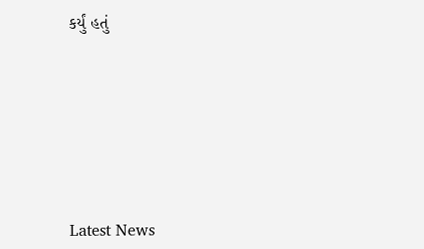કર્યું હતું








Latest News